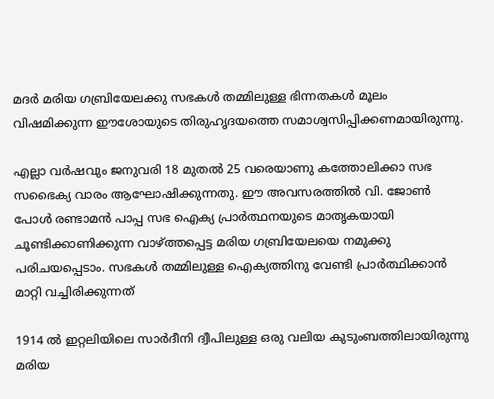മദർ മരിയ ഗബ്രിയേലക്കു സഭകൾ തമ്മിലുള്ള ഭിന്നതകൾ മൂലം വിഷമിക്കുന്ന ഈശോയുടെ തിരുഹൃദയത്തെ സമാശ്വസിപ്പിക്കണമായിരുന്നു.

എല്ലാ വർഷവും ജനുവരി 18 മുതൽ 25 വരെയാണു കത്തോലിക്കാ സഭ സഭൈക്യ വാരം ആഘോഷിക്കുന്നതു. ഈ അവസരത്തിൽ വി. ജോൺ പോൾ രണ്ടാമൻ പാപ്പ സഭ ഐക്യ പ്രാർത്ഥനയുടെ മാതൃകയായി ചൂണ്ടിക്കാണിക്കുന്ന വാഴ്ത്തപ്പെട്ട മരിയ ഗബ്രിയേലയെ നമുക്കു പരിചയപ്പെടാം. സഭകൾ തമ്മിലുള്ള ഐക്യത്തിനു വേണ്ടി പ്രാർത്ഥിക്കാൻ മാറ്റി വച്ചിരിക്കുന്നത്

1914 ൽ ഇറ്റലിയിലെ സാർദീനി ദ്വീപിലുള്ള ഒരു വലിയ കുടുംബത്തിലായിരുന്നു മരിയ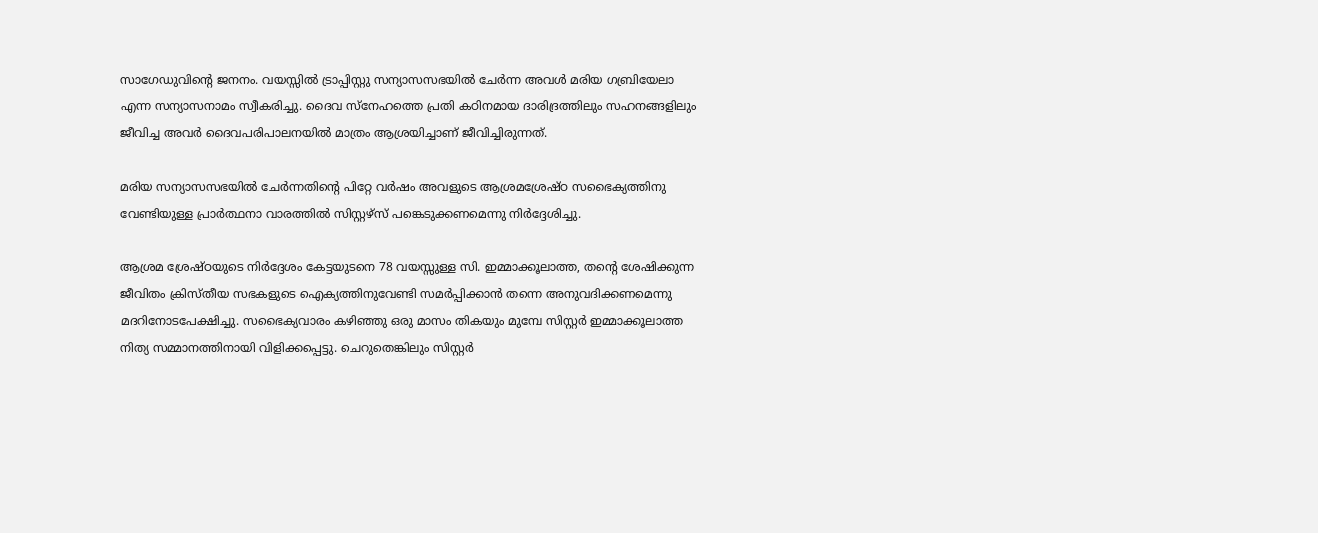സാഗേഡുവിന്റെ ജനനം. വയസ്സിൽ ട്രാപ്പിസ്റ്റു സന്യാസസഭയിൽ ചേർന്ന അവൾ മരിയ ഗബ്രിയേലാ എന്ന സന്യാസനാമം സ്വീകരിച്ചു. ദൈവ സ്നേഹത്തെ പ്രതി കഠിനമായ ദാരിദ്രത്തിലും സഹനങ്ങളിലും ജീവിച്ച അവർ ദൈവപരിപാലനയിൽ മാത്രം ആശ്രയിച്ചാണ് ജീവിച്ചിരുന്നത്.

മരിയ സന്യാസസഭയിൽ ചേർന്നതിന്റെ പിറ്റേ വർഷം അവളുടെ ആശ്രമശ്രേഷ്ഠ സഭൈക്യത്തിനു വേണ്ടിയുള്ള പ്രാർത്ഥനാ വാരത്തിൽ സിസ്റ്റഴ്സ് പങ്കെടുക്കണമെന്നു നിർദ്ദേശിച്ചു.

ആശ്രമ ശ്രേഷ്ഠയുടെ നിർദ്ദേശം കേട്ടയുടനെ 78 വയസ്സുള്ള സി. ഇമ്മാക്കൂലാത്ത, തന്റെ ശേഷിക്കുന്ന ജീവിതം ക്രിസ്തീയ സഭകളുടെ ഐക്യത്തിനുവേണ്ടി സമർപ്പിക്കാൻ തന്നെ അനുവദിക്കണമെന്നു മദറിനോടപേക്ഷിച്ചു. സഭൈക്യവാരം കഴിഞ്ഞു ഒരു മാസം തികയും മുമ്പേ സിസ്റ്റർ ഇമ്മാക്കൂലാത്ത നിത്യ സമ്മാനത്തിനായി വിളിക്കപ്പെട്ടു. ചെറുതെങ്കിലും സിസ്റ്റർ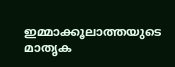ഇമ്മാക്കൂലാത്തയുടെ മാതൃക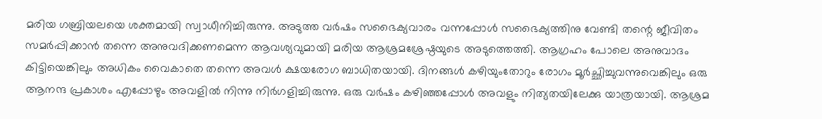മരിയ ഗബ്രിയലയെ ശക്തമായി സ്വാധീനിച്ചിരുന്നു. അടുത്ത വർഷം സഭൈക്യവാരം വന്നപ്പോൾ സഭൈക്യത്തിനു വേണ്ടി തന്റെ ജീവിതം സമർപ്പിക്കാൻ തന്നെ അനുവദിക്കണമെന്ന ആവശ്യവുമായി മരിയ ആശ്രമശ്രേഷ്ഠയുടെ അടുത്തെത്തി. ആഗ്രഹം പോലെ അനുവാദം കിട്ടിയെങ്കിലും അധികം വൈകാതെ തന്നെ അവൾ ക്ഷയരോഗ ബാധിതയായി. ദിനങ്ങൾ കഴിയുംതോറും രോഗം മൂർച്ഛിച്ചുവന്നുവെങ്കിലും ഒരു ആനന്ദ പ്രകാശം എപ്പോഴും അവളിൽ നിന്നു നിർഗളിച്ചിരുന്നു. ഒരു വർഷം കഴിഞ്ഞപ്പോൾ അവളും നിത്യതയിലേക്കു യാത്രയായി. ആശ്രമ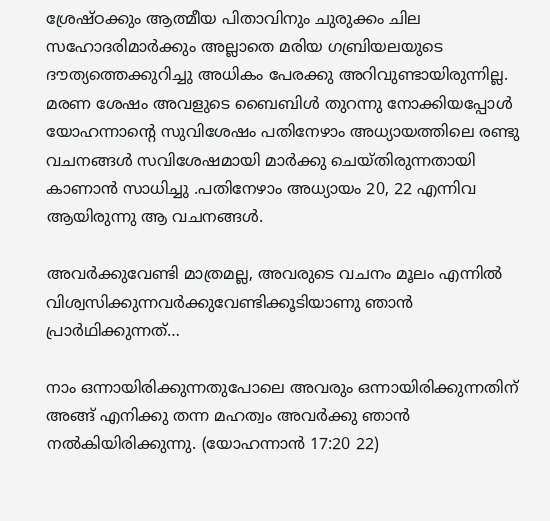ശ്രേഷ്ഠക്കും ആത്മീയ പിതാവിനും ചുരുക്കം ചില സഹോദരിമാർക്കും അല്ലാതെ മരിയ ഗബ്രിയലയുടെ ദൗത്യത്തെക്കുറിച്ചു അധികം പേരക്കു അറിവുണ്ടായിരുന്നില്ല. മരണ ശേഷം അവളുടെ ബൈബിൾ തുറന്നു നോക്കിയപ്പോൾ യോഹന്നാന്റെ സുവിശേഷം പതിനേഴാം അധ്യായത്തിലെ രണ്ടു വചനങ്ങൾ സവിശേഷമായി മാർക്കു ചെയ്തിരുന്നതായി കാണാൻ സാധിച്ചു .പതിനേഴാം അധ്യായം 20, 22 എന്നിവ ആയിരുന്നു ആ വചനങ്ങൾ.

അവര്‍ക്കുവേണ്ടി മാത്രമല്ല, അവരുടെ വചനം മൂലം എന്നില്‍ വിശ്വസിക്കുന്നവര്‍ക്കുവേണ്ടിക്കൂടിയാണു ഞാന്‍ പ്രാര്‍ഥിക്കുന്നത്‌…

നാം ഒന്നായിരിക്കുന്നതുപോലെ അവരും ഒന്നായിരിക്കുന്നതിന്‌ അങ്ങ്‌ എനിക്കു തന്ന മഹത്വം അവര്‍ക്കു ഞാന്‍ നല്‍കിയിരിക്കുന്നു. (യോഹന്നാന്‍ 17:20 22)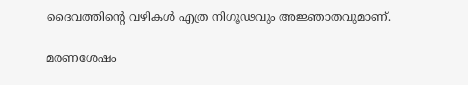ദൈവത്തിന്റെ വഴികൾ എത്ര നിഗൂഢവും അജ്ഞാതവുമാണ്.

മരണശേഷം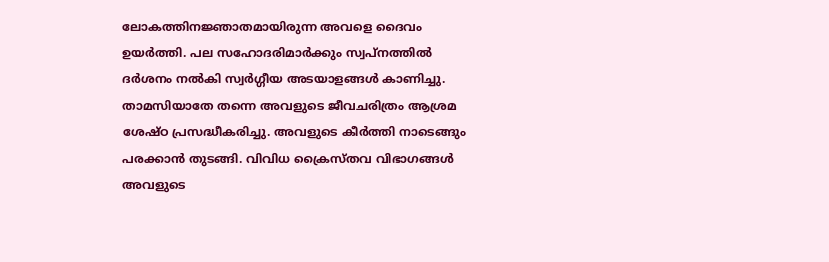ലോകത്തിനജ്ഞാതമായിരുന്ന അവളെ ദൈവം ഉയർത്തി. പല സഹോദരിമാർക്കും സ്വപ്നത്തിൽ ദർശനം നൽകി സ്വർഗ്ഗീയ അടയാളങ്ങൾ കാണിച്ചു. താമസിയാതേ തന്നെ അവളുടെ ജീവചരിത്രം ആശ്രമ ശേഷ്ഠ പ്രസദ്ധീകരിച്ചു. അവളുടെ കീർത്തി നാടെങ്ങും പരക്കാൻ തുടങ്ങി. വിവിധ ക്രൈസ്തവ വിഭാഗങ്ങൾ അവളുടെ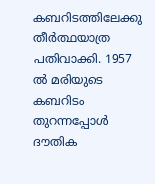കബറിടത്തിലേക്കു തീർത്ഥയാത്ര പതിവാക്കി. 1957 ൽ മരിയുടെ കബറിടം തുറന്നപ്പോൾ ദൗതിക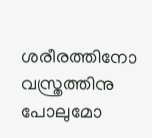ശരീരത്തിനോ വസ്ത്രത്തിനു പോലുമോ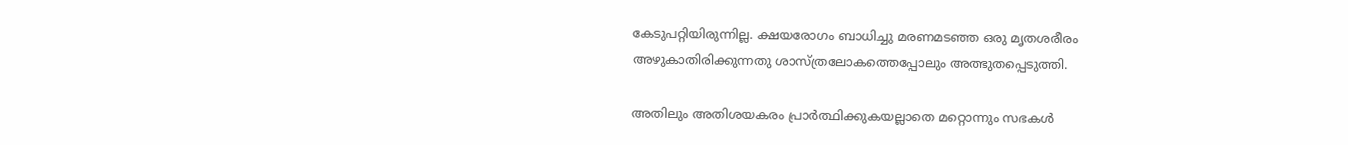കേടുപറ്റിയിരുന്നില്ല. ക്ഷയരോഗം ബാധിച്ചു മരണമടഞ്ഞ ഒരു മൃതശരീരം അഴുകാതിരിക്കുന്നതു ശാസ്ത്രലോകത്തെപ്പോലും അത്ഭുതപ്പെടുത്തി.

അതിലും അതിശയകരം പ്രാർത്ഥിക്കുകയല്ലാതെ മറ്റൊന്നും സഭകൾ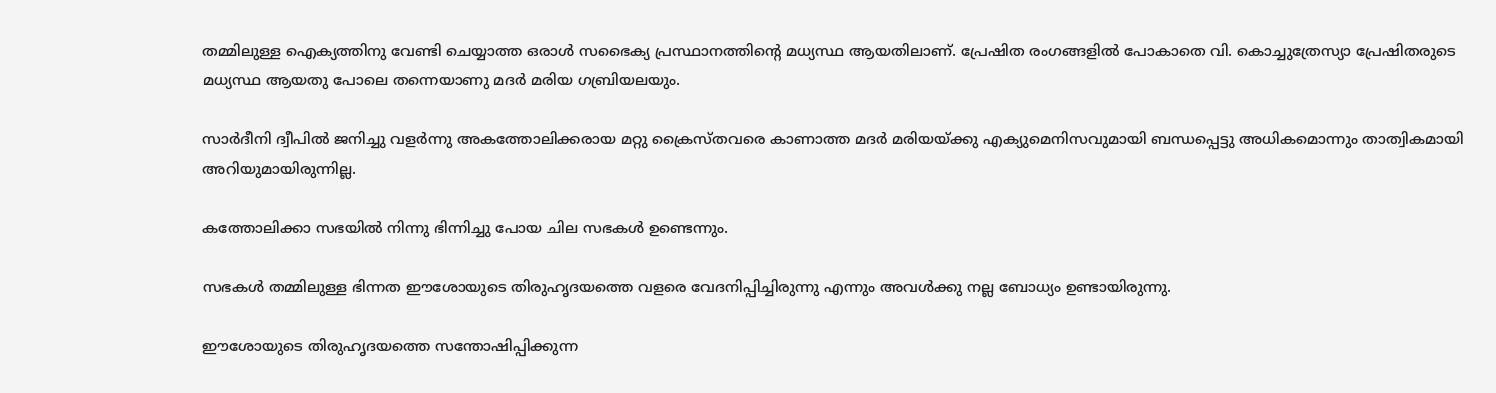തമ്മിലുള്ള ഐക്യത്തിനു വേണ്ടി ചെയ്യാത്ത ഒരാൾ സഭൈക്യ പ്രസ്ഥാനത്തിന്റെ മധ്യസ്ഥ ആയതിലാണ്. പ്രേഷിത രംഗങ്ങളിൽ പോകാതെ വി. കൊച്ചുത്രേസ്യാ പ്രേഷിതരുടെ മധ്യസ്ഥ ആയതു പോലെ തന്നെയാണു മദർ മരിയ ഗബ്രിയലയും.

സാർദീനി ദ്വീപിൽ ജനിച്ചു വളർന്നു അകത്തോലിക്കരായ മറ്റു ക്രൈസ്തവരെ കാണാത്ത മദർ മരിയയ്ക്കു എക്യുമെനിസവുമായി ബന്ധപ്പെട്ടു അധികമൊന്നും താത്വികമായി അറിയുമായിരുന്നില്ല.

കത്തോലിക്കാ സഭയിൽ നിന്നു ഭിന്നിച്ചു പോയ ചില സഭകൾ ഉണ്ടെന്നും.

സഭകൾ തമ്മിലുള്ള ഭിന്നത ഈശോയുടെ തിരുഹൃദയത്തെ വളരെ വേദനിപ്പിച്ചിരുന്നു എന്നും അവൾക്കു നല്ല ബോധ്യം ഉണ്ടായിരുന്നു.

ഈശോയുടെ തിരുഹൃദയത്തെ സന്തോഷിപ്പിക്കുന്ന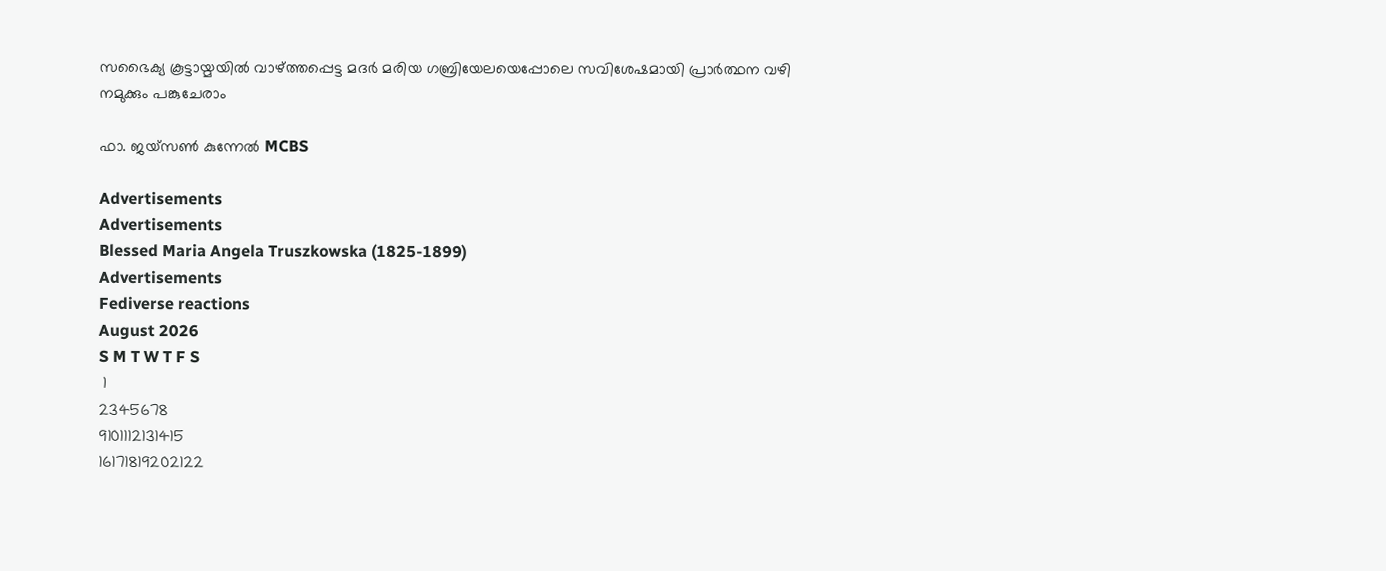സഭൈക്യ കൂട്ടായ്മയിൽ വാഴ്ത്തപ്പെട്ട മദർ മരിയ ഗബ്രിയേലയെപ്പോലെ സവിശേഷമായി പ്രാർത്ഥന വഴി നമുക്കും പങ്കുചേരാം

ഫാ. ജയ്സൺ കുന്നേൽ MCBS

Advertisements
Advertisements
Blessed Maria Angela Truszkowska (1825-1899)
Advertisements
Fediverse reactions
August 2026
S M T W T F S
 1
2345678
9101112131415
16171819202122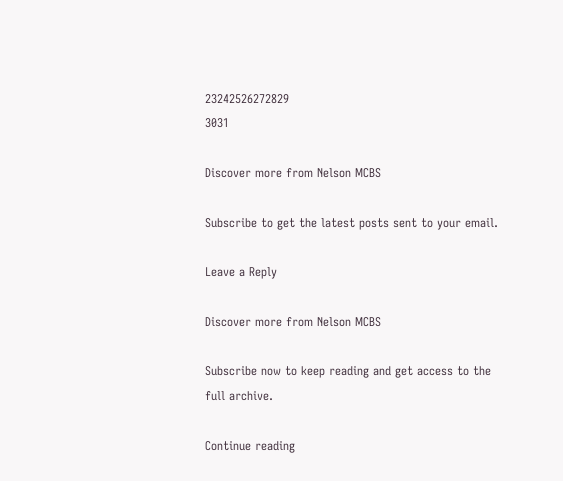23242526272829
3031

Discover more from Nelson MCBS

Subscribe to get the latest posts sent to your email.

Leave a Reply

Discover more from Nelson MCBS

Subscribe now to keep reading and get access to the full archive.

Continue reading